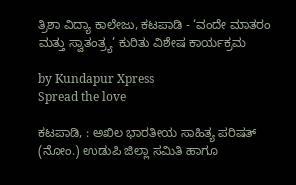ತ್ರಿಶಾ ವಿದ್ಯಾ ಕಾಲೇಜು, ಕಟಪಾಡಿ - ‘ವಂದೇ ಮಾತರಂ ಮತ್ತು ಸ್ವಾತಂತ್ರ್ಯ’ ಕುರಿತು ವಿಶೇಷ ಕಾರ್ಯಕ್ರಮ

by Kundapur Xpress
Spread the love

ಕಟಪಾಡಿ, : ಅಖಿಲ ಭಾರತೀಯ ಸಾಹಿತ್ಯ ಪರಿಷತ್ (ನೋಂ.) ಉಡುಪಿ ಜಿಲ್ಲಾ ಸಮಿತಿ ಹಾಗೂ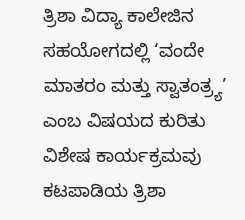ತ್ರಿಶಾ ವಿದ್ಯಾ ಕಾಲೇಜಿನ ಸಹಯೋಗದಲ್ಲಿ ‘ವಂದೇ ಮಾತರಂ ಮತ್ತು ಸ್ವಾತಂತ್ರ್ಯ’ ಎಂಬ ವಿಷಯದ ಕುರಿತು ವಿಶೇಷ ಕಾರ್ಯಕ್ರಮವು ಕಟಪಾಡಿಯ ತ್ರಿಶಾ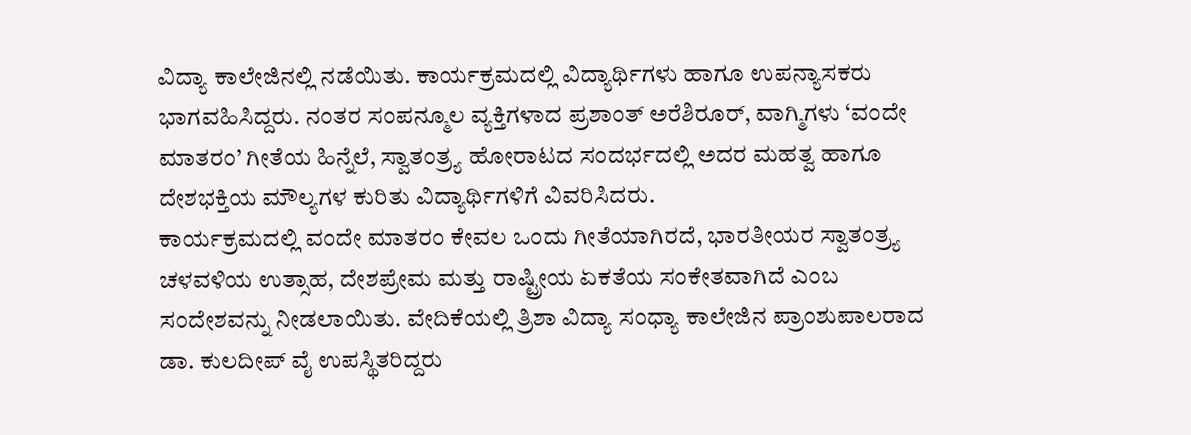ವಿದ್ಯಾ ಕಾಲೇಜಿನಲ್ಲಿ ನಡೆಯಿತು. ಕಾರ್ಯಕ್ರಮದಲ್ಲಿ ವಿದ್ಯಾರ್ಥಿಗಳು ಹಾಗೂ ಉಪನ್ಯಾಸಕರು ಭಾಗವಹಿಸಿದ್ದರು. ನಂತರ ಸಂಪನ್ಮೂಲ ವ್ಯಕ್ತಿಗಳಾದ ಪ್ರಶಾಂತ್ ಅರೆಶಿರೂರ್, ವಾಗ್ಮಿಗಳು ‘ವಂದೇ ಮಾತರಂ’ ಗೀತೆಯ ಹಿನ್ನೆಲೆ, ಸ್ವಾತಂತ್ರ್ಯ ಹೋರಾಟದ ಸಂದರ್ಭದಲ್ಲಿ ಅದರ ಮಹತ್ವ ಹಾಗೂ ದೇಶಭಕ್ತಿಯ ಮೌಲ್ಯಗಳ ಕುರಿತು ವಿದ್ಯಾರ್ಥಿಗಳಿಗೆ ವಿವರಿಸಿದರು.
ಕಾರ್ಯಕ್ರಮದಲ್ಲಿ ವಂದೇ ಮಾತರಂ ಕೇವಲ ಒಂದು ಗೀತೆಯಾಗಿರದೆ, ಭಾರತೀಯರ ಸ್ವಾತಂತ್ರ್ಯ ಚಳವಳಿಯ ಉತ್ಸಾಹ, ದೇಶಪ್ರೇಮ ಮತ್ತು ರಾಷ್ಟ್ರೀಯ ಏಕತೆಯ ಸಂಕೇತವಾಗಿದೆ ಎಂಬ ಸಂದೇಶವನ್ನು ನೀಡಲಾಯಿತು. ವೇದಿಕೆಯಲ್ಲಿ ತ್ರಿಶಾ ವಿದ್ಯಾ ಸಂಧ್ಯಾ ಕಾಲೇಜಿನ ಪ್ರಾಂಶುಪಾಲರಾದ ಡಾ. ಕುಲದೀಪ್ ವೈ ಉಪಸ್ಥಿತರಿದ್ದರು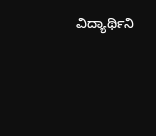ವಿದ್ಯಾರ್ಥಿನಿ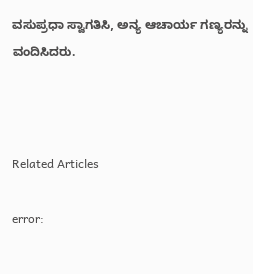ವಸುಪ್ರಧಾ ಸ್ವಾಗತಿಸಿ, ಅನ್ಯ ಆಚಾರ್ಯ ಗಣ್ಯರನ್ನು ವಂದಿಸಿದರು.



Related Articles

error: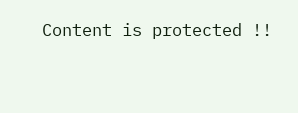Content is protected !!